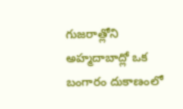గుజరాత్లోని అహ్మదాబాద్లో ఒక బంగారం దుకాణంలో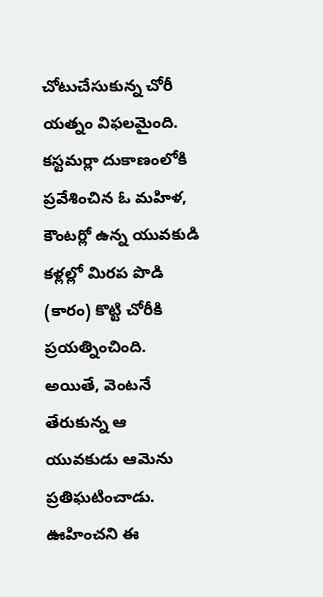చోటుచేసుకున్న చోరీ యత్నం విఫలమైంది. కస్టమర్లా దుకాణంలోకి ప్రవేశించిన ఓ మహిళ, కౌంటర్లో ఉన్న యువకుడి కళ్లల్లో మిరప పొడి (కారం) కొట్టి చోరీకి ప్రయత్నించింది. అయితే, వెంటనే తేరుకున్న ఆ యువకుడు ఆమెను ప్రతిఘటించాడు. ఊహించని ఈ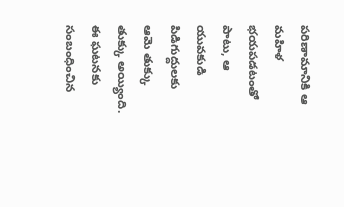పరిణామానికి ఆ మహిళ భయపడటంతో పాటు, ఆ యువకుడి పిడిగుద్దులకు ఆమె తుక్కు తుక్కు అయ్యింది. ఈ ఘటనకు సంబంధించిన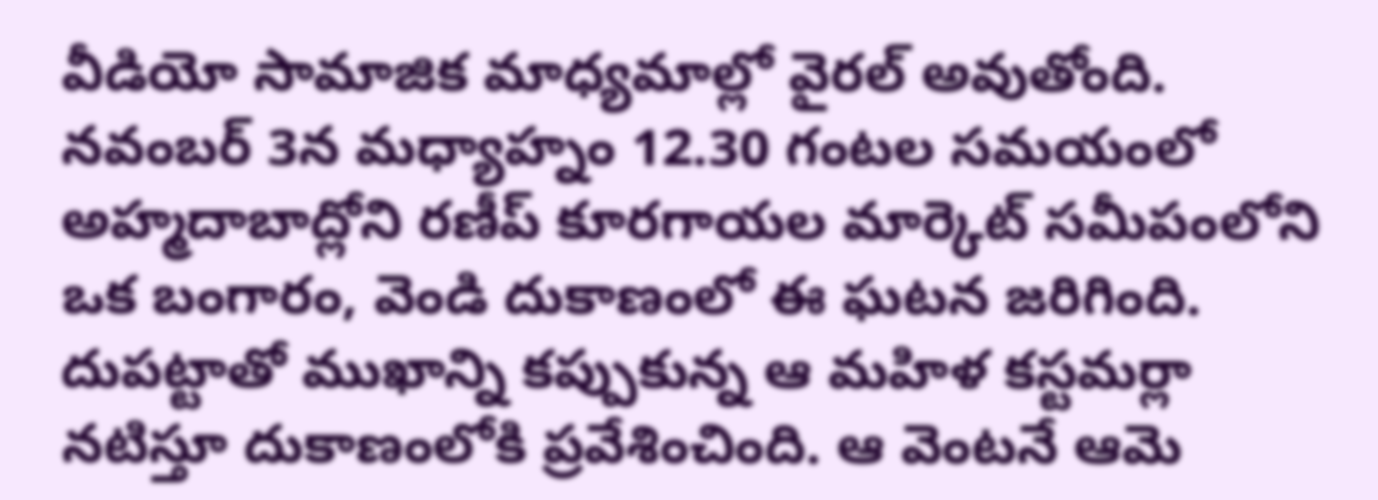వీడియో సామాజిక మాధ్యమాల్లో వైరల్ అవుతోంది.
నవంబర్ 3న మధ్యాహ్నం 12.30 గంటల సమయంలో అహ్మదాబాద్లోని రణీప్ కూరగాయల మార్కెట్ సమీపంలోని ఒక బంగారం, వెండి దుకాణంలో ఈ ఘటన జరిగింది. దుపట్టాతో ముఖాన్ని కప్పుకున్న ఆ మహిళ కస్టమర్లా నటిస్తూ దుకాణంలోకి ప్రవేశించింది. ఆ వెంటనే ఆమె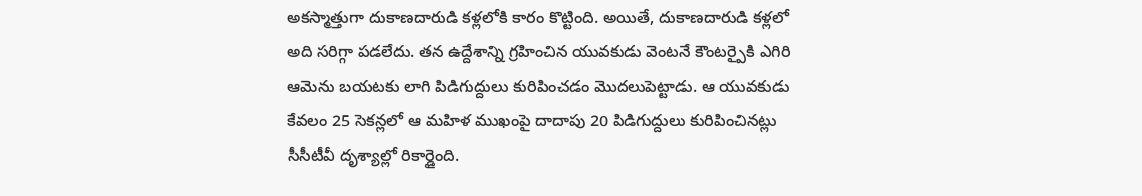అకస్మాత్తుగా దుకాణదారుడి కళ్లలోకి కారం కొట్టింది. అయితే, దుకాణదారుడి కళ్లలో అది సరిగ్గా పడలేదు. తన ఉద్దేశాన్ని గ్రహించిన యువకుడు వెంటనే కౌంటర్పైకి ఎగిరి ఆమెను బయటకు లాగి పిడిగుద్దులు కురిపించడం మొదలుపెట్టాడు. ఆ యువకుడు కేవలం 25 సెకన్లలో ఆ మహిళ ముఖంపై దాదాపు 20 పిడిగుద్దులు కురిపించినట్లు సీసీటీవీ దృశ్యాల్లో రికార్డైంది.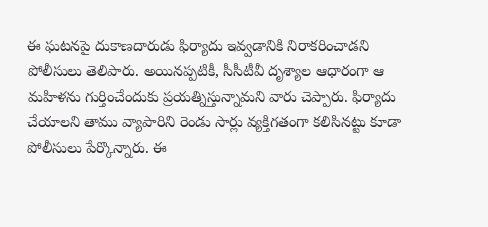ఈ ఘటనపై దుకాణదారుడు ఫిర్యాదు ఇవ్వడానికి నిరాకరించాడని పోలీసులు తెలిపారు. అయినప్పటికీ, సీసీటీవీ దృశ్యాల ఆధారంగా ఆ మహిళను గుర్తించేందుకు ప్రయత్నిస్తున్నామని వారు చెప్పారు. ఫిర్యాదు చేయాలని తాము వ్యాపారిని రెండు సార్లు వ్యక్తిగతంగా కలిసినట్టు కూడా పోలీసులు పేర్కొన్నారు. ఈ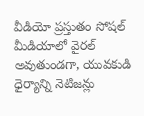వీడియో ప్రస్తుతం సోషల్ మీడియాలో వైరల్ అవుతుండగా, యువకుడి ధైర్యాన్ని నెటిజన్లు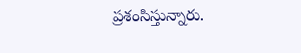ప్రశంసిస్తున్నారు.